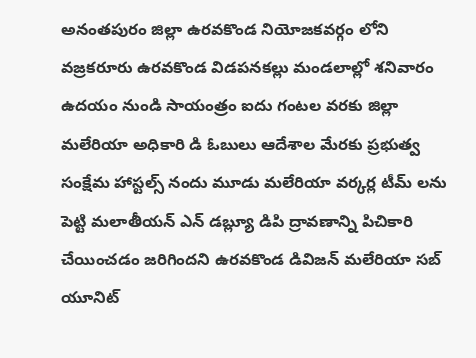అనంతపురం జిల్లా ఉరవకొండ నియోజకవర్గం లోని వజ్రకరూరు ఉరవకొండ విడపనకల్లు మండలాల్లో శనివారం ఉదయం నుండి సాయంత్రం ఐదు గంటల వరకు జిల్లా మలేరియా అధికారి డి ఓబులు ఆదేశాల మేరకు ప్రభుత్వ సంక్షేమ హాస్టల్స్ నందు మూడు మలేరియా వర్కర్ల టీమ్ లను పెట్టి మలాతీయన్ ఎన్ డబ్ల్యూ డిపి ద్రావణాన్ని పిచికారి చేయించడం జరిగిందని ఉరవకొండ డివిజన్ మలేరియా సబ్ యూనిట్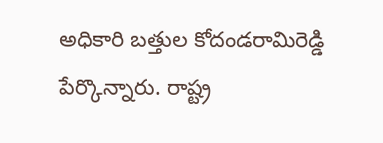అధికారి బత్తుల కోదండరామిరెడ్డి పేర్కొన్నారు. రాష్ట్ర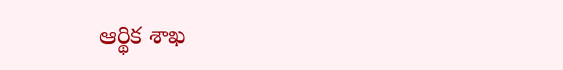ఆర్థిక శాఖ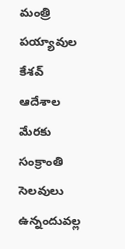మంత్రి పయ్యావుల కేశవ్ ఆదేశాల మేరకు సంక్రాంతి సెలవులు ఉన్నందువల్ల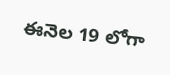ఈనెల 19 లోగా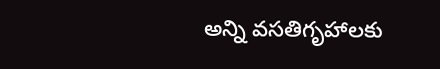అన్ని వసతిగృహాలకు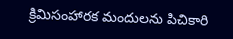క్రిమిసంహారక మందులను పిచికారి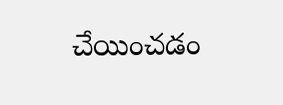చేయించడం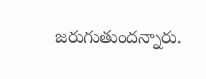జరుగుతుందన్నారు.